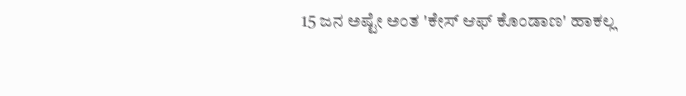15 ಜನ ಅಷ್ಟೇ ಅಂತ 'ಕೇಸ್ ಆಫ್ ಕೊಂಡಾಣ' ಹಾಕಲ್ಲ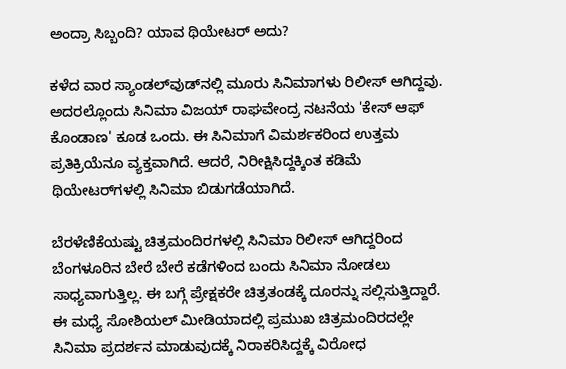ಅಂದ್ರಾ ಸಿಬ್ಬಂದಿ? ಯಾವ ಥಿಯೇಟರ್ ಅದು?

ಕಳೆದ ವಾರ ಸ್ಯಾಂಡಲ್‌ವುಡ್‌ನಲ್ಲಿ ಮೂರು ಸಿನಿಮಾಗಳು ರಿಲೀಸ್ ಆಗಿದ್ದವು. ಅದರಲ್ಲೊಂದು ಸಿನಿಮಾ ವಿಜಯ್ ರಾಘವೇಂದ್ರ ನಟನೆಯ 'ಕೇಸ್ ಆಫ್ ಕೊಂಡಾಣ' ಕೂಡ ಒಂದು. ಈ ಸಿನಿಮಾಗೆ ವಿಮರ್ಶಕರಿಂದ ಉತ್ತಮ ಪ್ರತಿಕ್ರಿಯೆನೂ ವ್ಯಕ್ತವಾಗಿದೆ. ಆದರೆ, ನಿರೀಕ್ಷಿಸಿದ್ದಕ್ಕಿಂತ ಕಡಿಮೆ ಥಿಯೇಟರ್‌ಗಳಲ್ಲಿ ಸಿನಿಮಾ ಬಿಡುಗಡೆಯಾಗಿದೆ.

ಬೆರಳೆಣಿಕೆಯಷ್ಟು ಚಿತ್ರಮಂದಿರಗಳಲ್ಲಿ ಸಿನಿಮಾ ರಿಲೀಸ್ ಆಗಿದ್ದರಿಂದ ಬೆಂಗಳೂರಿನ ಬೇರೆ ಬೇರೆ ಕಡೆಗಳಿಂದ ಬಂದು ಸಿನಿಮಾ ನೋಡಲು ಸಾಧ್ಯವಾಗುತ್ತಿಲ್ಲ. ಈ ಬಗ್ಗೆ ಪ್ರೇಕ್ಷಕರೇ ಚಿತ್ರತಂಡಕ್ಕೆ ದೂರನ್ನು ಸಲ್ಲಿಸುತ್ತಿದ್ದಾರೆ. ಈ ಮಧ್ಯೆ ಸೋಶಿಯಲ್ ಮೀಡಿಯಾದಲ್ಲಿ ಪ್ರಮುಖ ಚಿತ್ರಮಂದಿರದಲ್ಲೇ ಸಿನಿಮಾ ಪ್ರದರ್ಶನ ಮಾಡುವುದಕ್ಕೆ ನಿರಾಕರಿಸಿದ್ದಕ್ಕೆ ವಿರೋಧ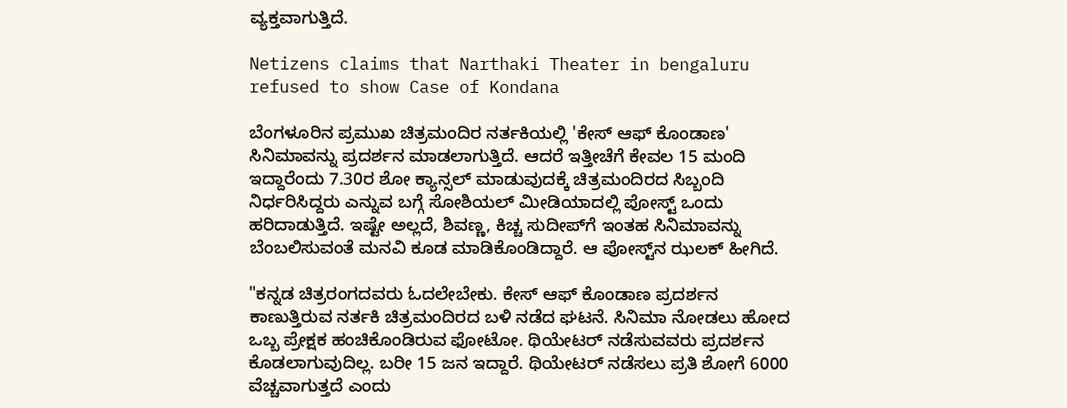ವ್ಯಕ್ತವಾಗುತ್ತಿದೆ.

Netizens claims that Narthaki Theater in bengaluru refused to show Case of Kondana

ಬೆಂಗಳೂರಿನ ಪ್ರಮುಖ ಚಿತ್ರಮಂದಿರ ನರ್ತಕಿಯಲ್ಲಿ 'ಕೇಸ್ ಆಫ್ ಕೊಂಡಾಣ' ಸಿನಿಮಾವನ್ನು ಪ್ರದರ್ಶನ ಮಾಡಲಾಗುತ್ತಿದೆ. ಆದರೆ ಇತ್ತೀಚೆಗೆ ಕೇವಲ 15 ಮಂದಿ ಇದ್ದಾರೆಂದು 7.30ರ ಶೋ ಕ್ಯಾನ್ಸಲ್ ಮಾಡುವುದಕ್ಕೆ ಚಿತ್ರಮಂದಿರದ ಸಿಬ್ಬಂದಿ ನಿರ್ಧರಿಸಿದ್ದರು ಎನ್ನುವ ಬಗ್ಗೆ ಸೋಶಿಯಲ್ ಮೀಡಿಯಾದಲ್ಲಿ ಪೋಸ್ಟ್ ಒಂದು ಹರಿದಾಡುತ್ತಿದೆ. ಇಷ್ಟೇ ಅಲ್ಲದೆ, ಶಿವಣ್ಣ, ಕಿಚ್ಚ ಸುದೀಪ್‌ಗೆ ಇಂತಹ ಸಿನಿಮಾವನ್ನು ಬೆಂಬಲಿಸುವಂತೆ ಮನವಿ ಕೂಡ ಮಾಡಿಕೊಂಡಿದ್ದಾರೆ. ಆ ಪೋಸ್ಟ್‌ನ ಝಲಕ್ ಹೀಗಿದೆ.

"ಕನ್ನಡ ಚಿತ್ರರಂಗದವರು ಓದಲೇಬೇಕು. ಕೇಸ್ ಆಫ್ ಕೊಂಡಾಣ ಪ್ರದರ್ಶನ ಕಾಣುತ್ತಿರುವ ನರ್ತಕಿ ಚಿತ್ರಮಂದಿರದ ಬಳಿ ನಡೆದ ಘಟನೆ. ಸಿನಿಮಾ ನೋಡಲು ಹೋದ ಒಬ್ಬ ಪ್ರೇಕ್ಷಕ ಹಂಚಿಕೊಂಡಿರುವ ಫೋಟೋ. ಥಿಯೇಟರ್ ನಡೆಸುವವರು ಪ್ರದರ್ಶನ ಕೊಡಲಾಗುವುದಿಲ್ಲ. ಬರೀ 15 ಜನ ಇದ್ದಾರೆ. ಥಿಯೇಟರ್ ನಡೆಸಲು ಪ್ರತಿ ಶೋಗೆ 6000 ವೆಚ್ಚವಾಗುತ್ತದೆ ಎಂದು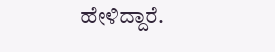ಹೇಳಿದ್ದಾರೆ.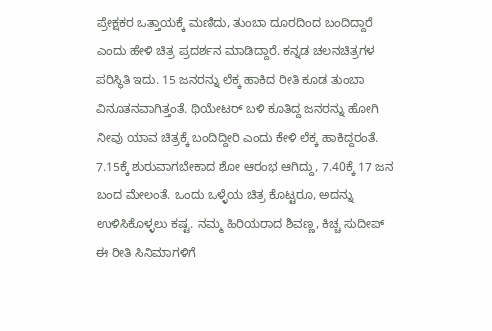ಪ್ರೇಕ್ಷಕರ ಒತ್ತಾಯಕ್ಕೆ ಮಣಿದು, ತುಂಬಾ ದೂರದಿಂದ ಬಂದಿದ್ದಾರೆ ಎಂದು ಹೇಳಿ ಚಿತ್ರ ಪ್ರದರ್ಶನ ಮಾಡಿದ್ದಾರೆ. ಕನ್ನಡ ಚಲನಚಿತ್ರಗಳ ಪರಿಸ್ಥಿತಿ ಇದು. 15 ಜನರನ್ನು ಲೆಕ್ಕ ಹಾಕಿದ ರೀತಿ ಕೂಡ ತುಂಬಾ ವಿನೂತನವಾಗಿತ್ತಂತೆ. ಥಿಯೇಟರ್ ಬಳಿ ಕೂತಿದ್ದ ಜನರನ್ನು ಹೋಗಿ ನೀವು ಯಾವ ಚಿತ್ರಕ್ಕೆ ಬಂದಿದ್ದೀರಿ ಎಂದು ಕೇಳಿ ಲೆಕ್ಕ ಹಾಕಿದ್ದರಂತೆ. 7.15ಕ್ಕೆ ಶುರುವಾಗಬೇಕಾದ ಶೋ ಆರಂಭ ಆಗಿದ್ದು, 7.40ಕ್ಕೆ 17 ಜನ ಬಂದ ಮೇಲಂತೆ. ಒಂದು ಒಳ್ಳೆಯ ಚಿತ್ರ ಕೊಟ್ಟರೂ, ಅದನ್ನು ಉಳಿಸಿಕೊಳ್ಳಲು ಕಷ್ಟ. ನಮ್ಮ ಹಿರಿಯರಾದ ಶಿವಣ್ಣ, ಕಿಚ್ಚ ಸುದೀಪ್ ಈ ರೀತಿ ಸಿನಿಮಾಗಳಿಗೆ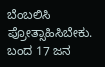ಬೆಂಬಲಿಸಿ ಪ್ರೋತ್ಸಾಹಿಸಿಬೇಕು. ಬಂದ 17 ಜನ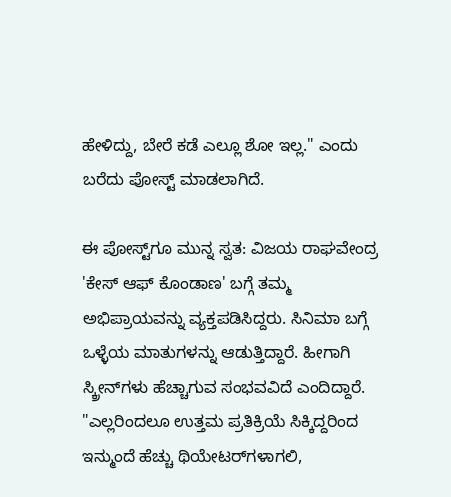ಹೇಳಿದ್ದು, ಬೇರೆ ಕಡೆ ಎಲ್ಲೂ ಶೋ ಇಲ್ಲ." ಎಂದು ಬರೆದು ಪೋಸ್ಟ್ ಮಾಡಲಾಗಿದೆ.

ಈ ಪೋಸ್ಟ್‌ಗೂ ಮುನ್ನ ಸ್ವತ: ವಿಜಯ ರಾಘವೇಂದ್ರ 'ಕೇಸ್ ಆಫ್ ಕೊಂಡಾಣ' ಬಗ್ಗೆ ತಮ್ಮ ಅಭಿಪ್ರಾಯವನ್ನು ವ್ಯಕ್ತಪಡಿಸಿದ್ದರು. ಸಿನಿಮಾ ಬಗ್ಗೆ ಒಳ್ಳೆಯ ಮಾತುಗಳನ್ನು ಆಡುತ್ತಿದ್ದಾರೆ. ಹೀಗಾಗಿ ಸ್ಕ್ರೀನ್‌ಗಳು ಹೆಚ್ಚಾಗುವ ಸಂಭವವಿದೆ ಎಂದಿದ್ದಾರೆ. "ಎಲ್ಲರಿಂದಲೂ ಉತ್ತಮ ಪ್ರತಿಕ್ರಿಯೆ ಸಿಕ್ಕಿದ್ದರಿಂದ ಇನ್ಮುಂದೆ ಹೆಚ್ಚು ಥಿಯೇಟರ್‌ಗಳಾಗಲಿ,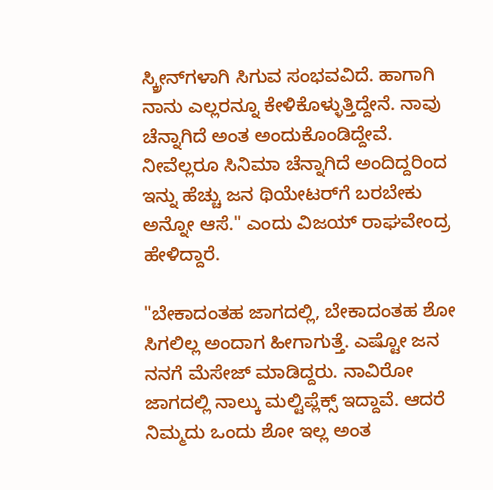ಸ್ಕ್ರೀನ್‌ಗಳಾಗಿ ಸಿಗುವ ಸಂಭವವಿದೆ. ಹಾಗಾಗಿ ನಾನು ಎಲ್ಲರನ್ನೂ ಕೇಳಿಕೊಳ್ಳುತ್ತಿದ್ದೇನೆ. ನಾವು ಚೆನ್ನಾಗಿದೆ ಅಂತ ಅಂದುಕೊಂಡಿದ್ದೇವೆ. ನೀವೆಲ್ಲರೂ ಸಿನಿಮಾ ಚೆನ್ನಾಗಿದೆ ಅಂದಿದ್ದರಿಂದ ಇನ್ನು ಹೆಚ್ಚು ಜನ ಥಿಯೇಟರ್‌ಗೆ ಬರಬೇಕು ಅನ್ನೋ ಆಸೆ." ಎಂದು ವಿಜಯ್ ರಾಘವೇಂದ್ರ ಹೇಳಿದ್ದಾರೆ.

"ಬೇಕಾದಂತಹ ಜಾಗದಲ್ಲಿ, ಬೇಕಾದಂತಹ ಶೋ ಸಿಗಲಿಲ್ಲ ಅಂದಾಗ ಹೀಗಾಗುತ್ತೆ. ಎಷ್ಟೋ ಜನ ನನಗೆ ಮೆಸೇಜ್ ಮಾಡಿದ್ದರು. ನಾವಿರೋ ಜಾಗದಲ್ಲಿ ನಾಲ್ಕು ಮಲ್ಟಿಪ್ಲೆಕ್ಸ್‌ ಇದ್ದಾವೆ. ಆದರೆ ನಿಮ್ಮದು ಒಂದು ಶೋ ಇಲ್ಲ ಅಂತ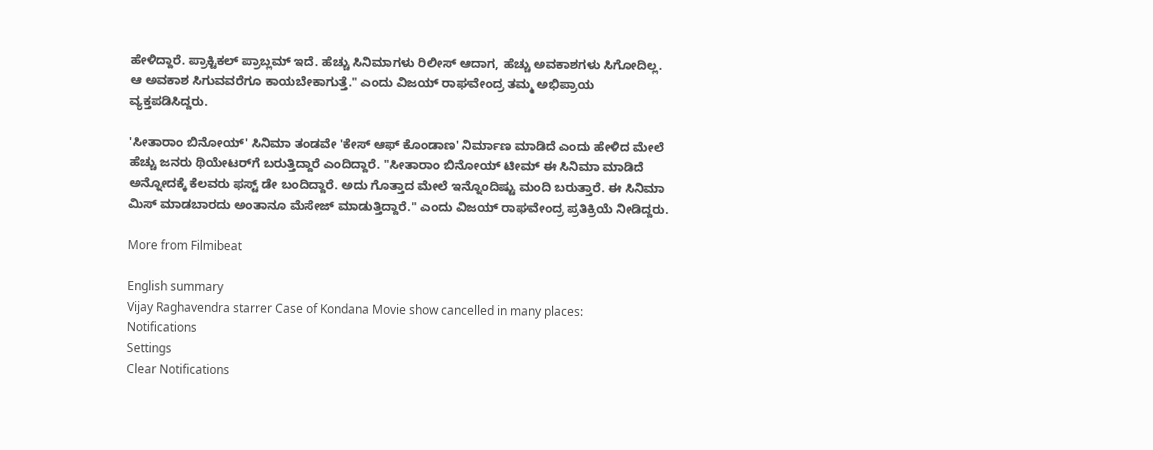ಹೇಳಿದ್ದಾರೆ. ಪ್ರಾಕ್ಟಿಕಲ್ ಪ್ರಾಬ್ಲಮ್ ಇದೆ. ಹೆಚ್ಚು ಸಿನಿಮಾಗಳು ರಿಲೀಸ್ ಆದಾಗ, ಹೆಚ್ಚು ಅವಕಾಶಗಳು ಸಿಗೋದಿಲ್ಲ. ಆ ಅವಕಾಶ ಸಿಗುವವರೆಗೂ ಕಾಯಬೇಕಾಗುತ್ತೆ." ಎಂದು ವಿಜಯ್ ರಾಘವೇಂದ್ರ ತಮ್ಮ ಅಭಿಪ್ರಾಯ ವ್ಯಕ್ತಪಡಿಸಿದ್ದರು.

'ಸೀತಾರಾಂ ಬಿನೋಯ್' ಸಿನಿಮಾ ತಂಡವೇ 'ಕೇಸ್ ಆಫ್ ಕೊಂಡಾಣ' ನಿರ್ಮಾಣ ಮಾಡಿದೆ ಎಂದು ಹೇಳಿದ ಮೇಲೆ ಹೆಚ್ಚು ಜನರು ಥಿಯೇಟರ್‌ಗೆ ಬರುತ್ತಿದ್ದಾರೆ ಎಂದಿದ್ದಾರೆ. "ಸೀತಾರಾಂ ಬಿನೋಯ್ ಟೀಮ್ ಈ ಸಿನಿಮಾ ಮಾಡಿದೆ ಅನ್ನೋದಕ್ಕೆ ಕೆಲವರು ಫಸ್ಟ್ ಡೇ ಬಂದಿದ್ದಾರೆ. ಅದು ಗೊತ್ತಾದ ಮೇಲೆ ಇನ್ನೊಂದಿಷ್ಟು ಮಂದಿ ಬರುತ್ತಾರೆ. ಈ ಸಿನಿಮಾ ಮಿಸ್ ಮಾಡಬಾರದು ಅಂತಾನೂ ಮೆಸೇಜ್ ಮಾಡುತ್ತಿದ್ದಾರೆ." ಎಂದು ವಿಜಯ್ ರಾಘವೇಂದ್ರ ಪ್ರತಿಕ್ರಿಯೆ ನೀಡಿದ್ದರು.

More from Filmibeat

English summary
Vijay Raghavendra starrer Case of Kondana Movie show cancelled in many places:
Notifications
Settings
Clear Notifications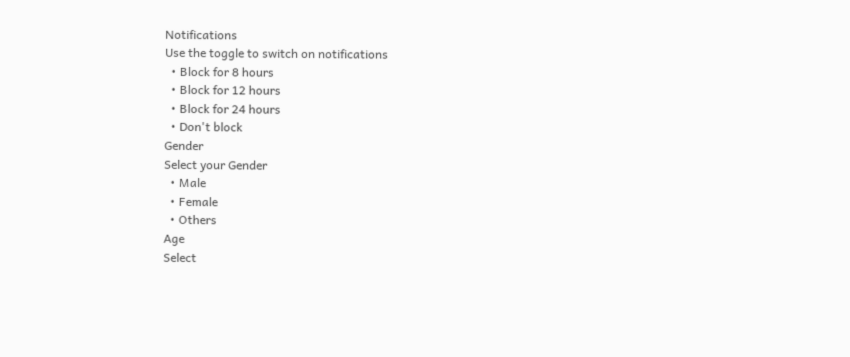Notifications
Use the toggle to switch on notifications
  • Block for 8 hours
  • Block for 12 hours
  • Block for 24 hours
  • Don't block
Gender
Select your Gender
  • Male
  • Female
  • Others
Age
Select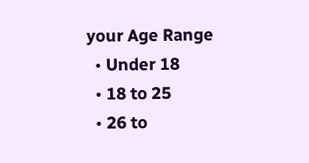your Age Range
  • Under 18
  • 18 to 25
  • 26 to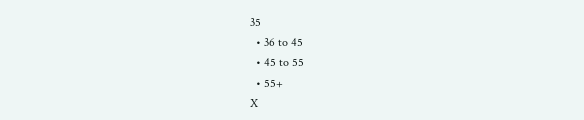35
  • 36 to 45
  • 45 to 55
  • 55+
X